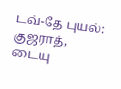டவ்-தே புயல்: குஜராத், டையு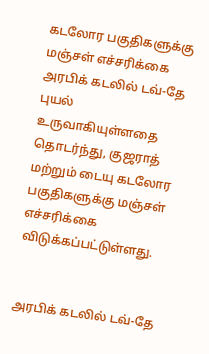கடலோர பகுதிகளுக்கு மஞ்சள் எச்சரிக்கை
அரபிக் கடலில் டவ்-தே புயல் உருவாகியுள்ளதை தொடர்ந்து, குஜராத் மற்றும் டையு கடலோர பகுதிகளுக்கு மஞ்சள் எச்சரிக்கை விடுக்கப்பட்டுள்ளது.


அரபிக் கடலில் டவ்-தே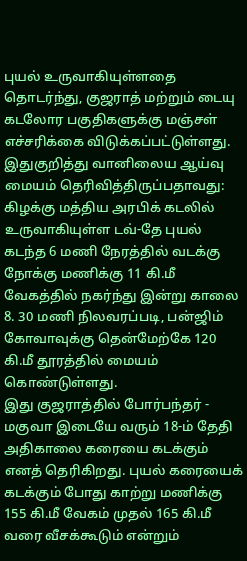புயல் உருவாகியுள்ளதை தொடர்ந்து, குஜராத் மற்றும் டையு கடலோர பகுதிகளுக்கு மஞ்சள் எச்சரிக்கை விடுக்கப்பட்டுள்ளது.
இதுகுறித்து வானிலைய ஆய்வு மையம் தெரிவித்திருப்பதாவது: கிழக்கு மத்திய அரபிக் கடலில் உருவாகியுள்ள டவ்-தே புயல் கடந்த 6 மணி நேரத்தில் வடக்கு நோக்கு மணிக்கு 11 கி.மீ வேகத்தில் நகர்ந்து இன்று காலை 8. 30 மணி நிலவரப்படி, பன்ஜிம் கோவாவுக்கு தென்மேற்கே 120 கி.மீ தூரத்தில் மையம் கொண்டுள்ளது.
இது குஜராத்தில் போர்பந்தர் - மகுவா இடையே வரும் 18-ம் தேதி அதிகாலை கரையை கடக்கும் எனத் தெரிகிறது. புயல் கரையைக் கடக்கும் போது காற்று மணிக்கு 155 கி.மீ வேகம் முதல் 165 கி.மீ வரை வீசக்கூடும் என்றும்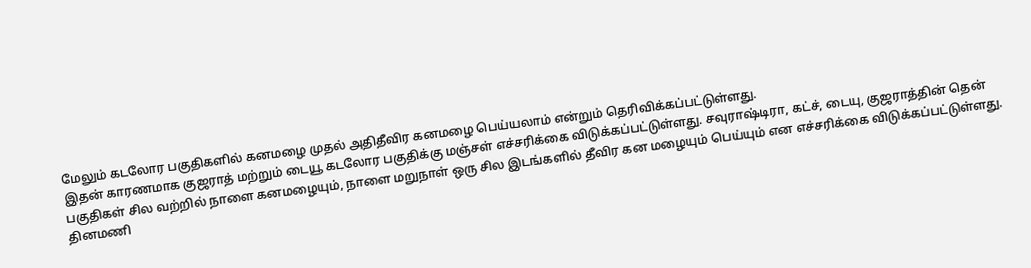மேலும் கடலோர பகுதிகளில் கனமழை முதல் அதிதீவிர கனமழை பெய்யலாம் என்றும் தெரிவிக்கப்பட்டுள்ளது.
இதன் காரணமாக குஜராத் மற்றும் டையூ கடலோர பகுதிக்கு மஞ்சள் எச்சரிக்கை விடுக்கப்பட்டுள்ளது. சவுராஷ்டிரா, கட்ச், டையு, குஜராத்தின் தென் பகுதிகள் சில வற்றில் நாளை கனமழையும், நாளை மறுநாள் ஒரு சில இடங்களில் தீவிர கன மழையும் பெய்யும் என எச்சரிக்கை விடுக்கப்பட்டுள்ளது.
தினமணி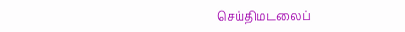செய்திமடலைப்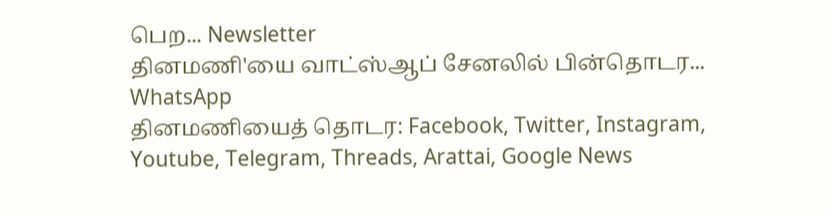பெற... Newsletter
தினமணி'யை வாட்ஸ்ஆப் சேனலில் பின்தொடர... WhatsApp
தினமணியைத் தொடர: Facebook, Twitter, Instagram, Youtube, Telegram, Threads, Arattai, Google News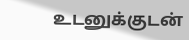உடனுக்குடன்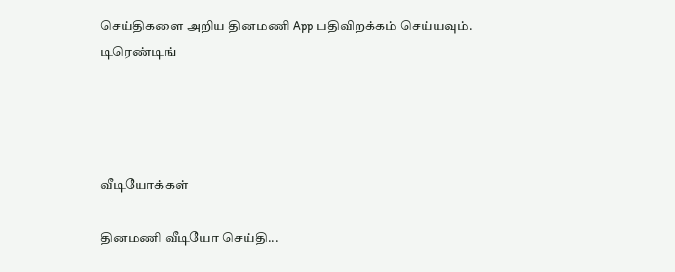செய்திகளை அறிய தினமணி App பதிவிறக்கம் செய்யவும்.
டிரெண்டிங்




வீடியோக்கள்

தினமணி வீடியோ செய்தி...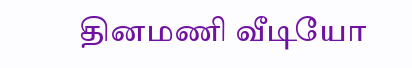தினமணி வீடியோ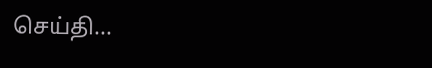செய்தி...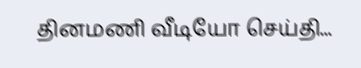தினமணி வீடியோ செய்தி...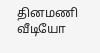தினமணி வீடியோ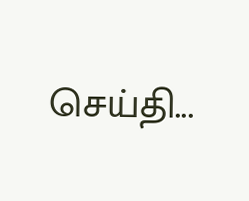செய்தி...